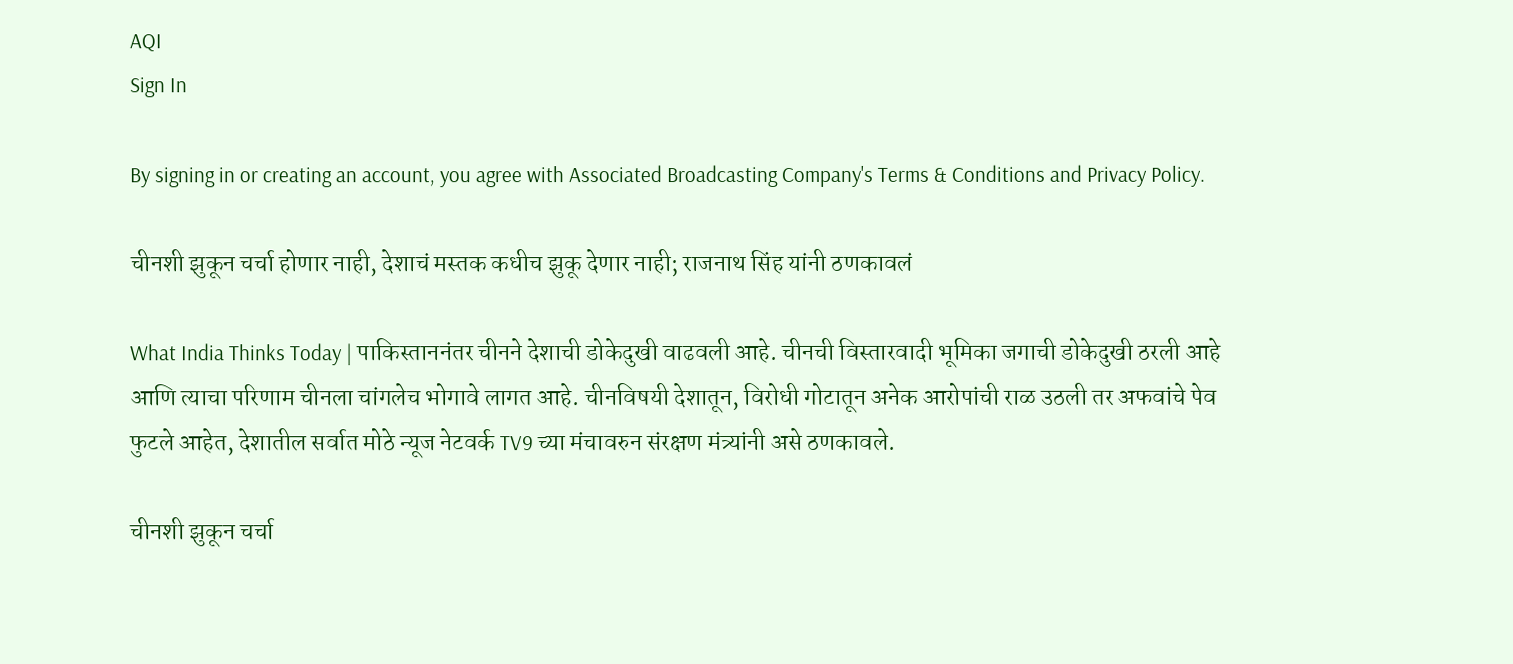AQI
Sign In

By signing in or creating an account, you agree with Associated Broadcasting Company's Terms & Conditions and Privacy Policy.

चीनशी झुकून चर्चा होणार नाही, देशाचं मस्तक कधीच झुकू देणार नाही; राजनाथ सिंह यांनी ठणकावलं

What India Thinks Today | पाकिस्ताननंतर चीनने देशाची डोकेदुखी वाढवली आहे. चीनची विस्तारवादी भूमिका जगाची डोकेदुखी ठरली आहे आणि त्याचा परिणाम चीनला चांगलेच भोगावे लागत आहे. चीनविषयी देशातून, विरोधी गोटातून अनेक आरोपांची राळ उठली तर अफवांचे पेव फुटले आहेत, देशातील सर्वात मोठे न्यूज नेटवर्क TV9 च्या मंचावरुन संरक्षण मंत्र्यांनी असे ठणकावले.

चीनशी झुकून चर्चा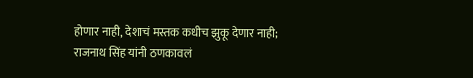होणार नाही, देशाचं मस्तक कधीच झुकू देणार नाही; राजनाथ सिंह यांनी ठणकावलं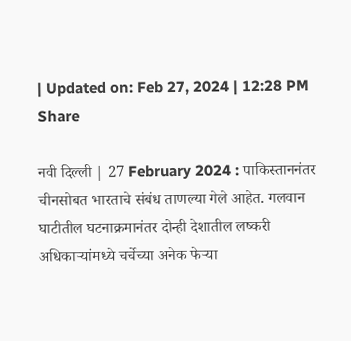| Updated on: Feb 27, 2024 | 12:28 PM
Share

नवी दिल्ली | 27 February 2024 : पाकिस्ताननंतर चीनसोबत भारताचे संबंध ताणल्या गेले आहेत. गलवान घाटीतील घटनाक्रमानंतर दोन्ही देशातील लष्करी अधिकाऱ्यांमध्ये चर्चेच्या अनेक फेऱ्या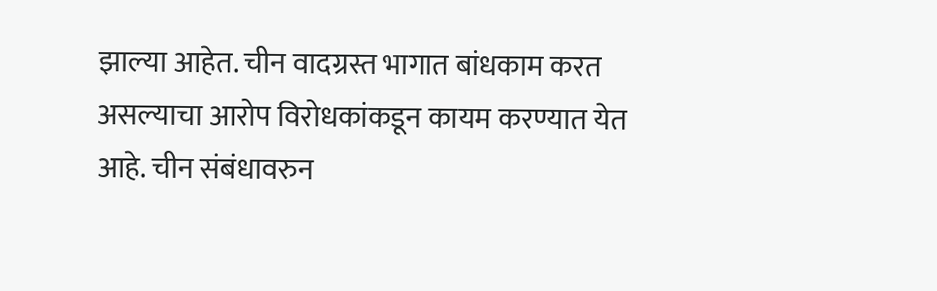झाल्या आहेत. चीन वादग्रस्त भागात बांधकाम करत असल्याचा आरोप विरोधकांकडून कायम करण्यात येत आहे. चीन संबंधावरुन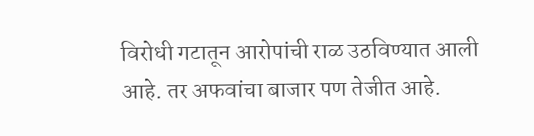विरोधी गटातून आरोपांची राळ उठविण्यात आली आहे. तर अफवांचा बाजार पण तेजीत आहे.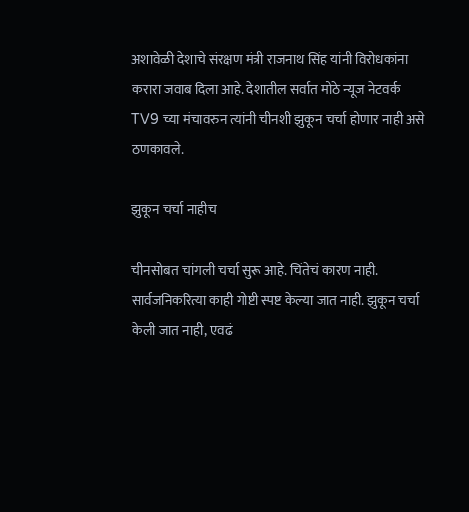अशावेळी देशाचे संरक्षण मंत्री राजनाथ सिंह यांनी विरोधकांना करारा जवाब दिला आहे. देशातील सर्वात मोठे न्यूज नेटवर्क TV9 च्या मंचावरुन त्यांनी चीनशी झुकून चर्चा होणार नाही असे ठणकावले.

झुकून चर्चा नाहीच

चीनसोबत चांगली चर्चा सुरू आहे. चिंतेचं कारण नाही. सार्वजनिकरित्या काही गोष्टी स्पष्ट केल्या जात नाही. झुकून चर्चा केली जात नाही, एवढं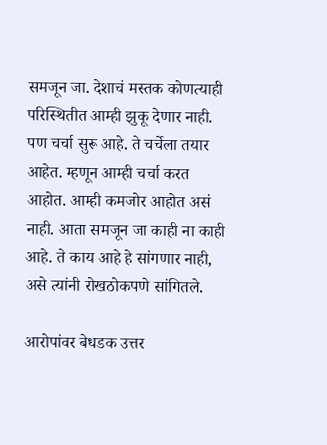समजून जा. देशाचं मस्तक कोणत्याही परिस्थितीत आम्ही झुकू देणार नाही. पण चर्चा सुरू आहे. ते चर्चेला तयार आहेत. म्हणून आम्ही चर्चा करत आहोत. आम्ही कमजोर आहोत असं नाही. आता समजून जा काही ना काही आहे. ते काय आहे हे सांगणार नाही, असे त्यांनी रोखठोकपणे सांगितले.

आरोपांवर बेधडक उत्तर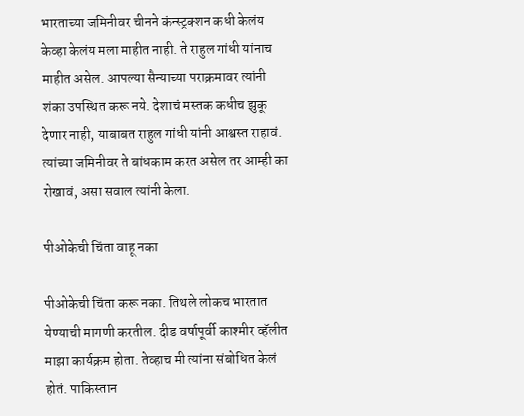भारताच्या जमिनीवर चीनने कंन्स्ट्रक्शन कधी केलंय केव्हा केलंय मला माहीत नाही. ते राहुल गांधी यांनाच माहीत असेल. आपल्या सैन्याच्या पराक्रमावर त्यांनी शंका उपस्थित करू नये. देशाचं मस्तक कधीच झुकू देणार नाही, याबाबत राहुल गांधी यांनी आश्वस्त राहावं. त्यांच्या जमिनीवर ते बांधकाम करत असेल तर आम्ही का रोखावं, असा सवाल त्यांनी केला.

पीओकेची चिंता वाहू नका

पीओकेची चिंता करू नका. तिथले लोकच भारतात येण्याची मागणी करतील. दीड वर्षापूर्वी काश्मीर व्हॅलीत माझा कार्यक्रम होता. तेव्हाच मी त्यांना संबोधित केलं होतं. पाकिस्तान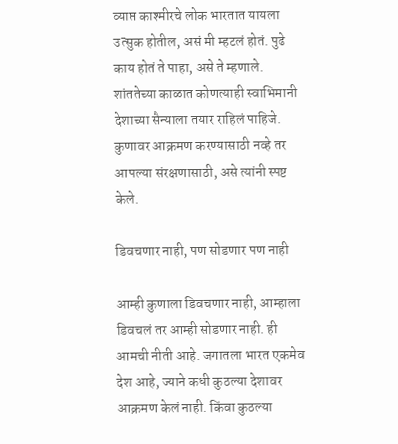व्याप्त काश्मीरचे लोक भारतात यायला उत्सुक होतील, असं मी म्हटलं होतं. पुढे काय होतं ते पाहा, असे ते म्हणाले. शांततेच्या काळात कोणत्याही स्वाभिमानी देशाच्या सैन्याला तयार राहिलं पाहिजे. कुणावर आक्रमण करण्यासाठी नव्हे तर आपल्या संरक्षणासाठी, असे त्यांनी स्पष्ट केले.

डिवचणार नाही, पण सोडणार पण नाही

आम्ही कुणाला डिवचणार नाही, आम्हाला डिवचलं तर आम्ही सोडणार नाही. ही आमची नीती आहे. जगातला भारत एकमेव देश आहे, ज्याने कधी कुठल्या देशावर आक्रमण केलं नाही. किंवा कुठल्या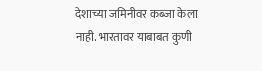देशाच्या जमिनीवर कब्जा केला नाही. भारतावर याबाबत कुणी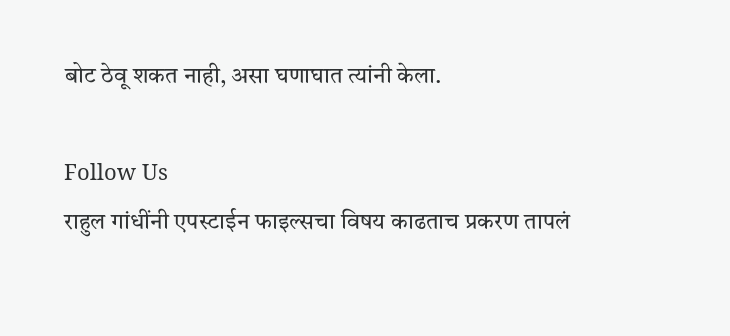बोट ठेवू शकत नाही, असा घणाघात त्यांनी केला.

Follow Us
राहुल गांधींनी एपस्टाईन फाइल्सचा विषय काढताच प्रकरण तापलं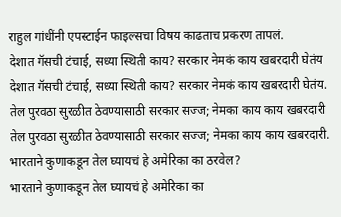राहुल गांधींनी एपस्टाईन फाइल्सचा विषय काढताच प्रकरण तापलं.
देशात गॅसची टंचाई, सध्या स्थिती काय? सरकार नेमकं काय खबरदारी घेतंय
देशात गॅसची टंचाई, सध्या स्थिती काय? सरकार नेमकं काय खबरदारी घेतंय.
तेल पुरवठा सुरळीत ठेवण्यासाठी सरकार सज्ज; नेमका काय काय खबरदारी
तेल पुरवठा सुरळीत ठेवण्यासाठी सरकार सज्ज; नेमका काय काय खबरदारी.
भारताने कुणाकडून तेल घ्यायचं हे अमेरिका का ठरवेल?
भारताने कुणाकडून तेल घ्यायचं हे अमेरिका का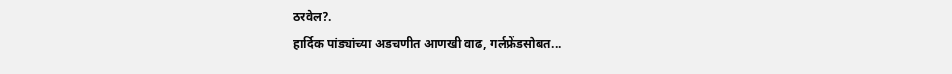ठरवेल?.
हार्दिक पांड्यांच्या अडचणीत आणखी वाढ, गर्लफ्रेंडसोबत...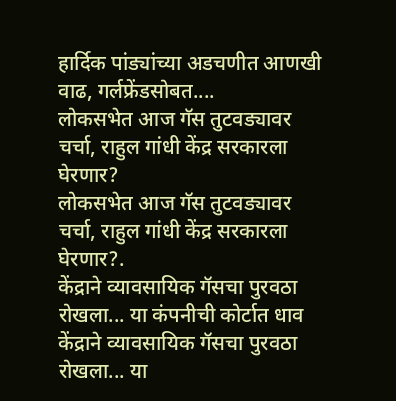हार्दिक पांड्यांच्या अडचणीत आणखी वाढ, गर्लफ्रेंडसोबत....
लोकसभेत आज गॅस तुटवड्यावर चर्चा, राहुल गांधी केंद्र सरकारला घेरणार?
लोकसभेत आज गॅस तुटवड्यावर चर्चा, राहुल गांधी केंद्र सरकारला घेरणार?.
केंद्राने व्यावसायिक गॅसचा पुरवठा रोखला... या कंपनीची कोर्टात धाव
केंद्राने व्यावसायिक गॅसचा पुरवठा रोखला... या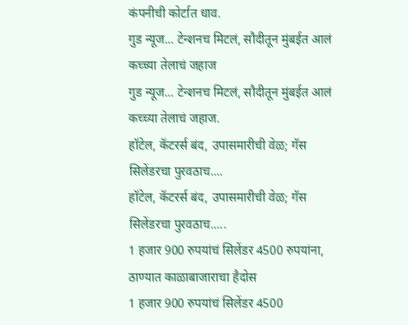कंपनीची कोर्टात धाव.
गुड न्यूज... टेन्शनच मिटलं, सौदीतून मुंबईत आलं कच्च्या तेलाचं जहाज
गुड न्यूज... टेन्शनच मिटलं, सौदीतून मुंबईत आलं कच्च्या तेलाचं जहाज.
हॉटेल, कॅटरर्स बंद, उपासमारीची वेळ; गॅस सिलेंडरचा पुरवठाच....
हॉटेल, कॅटरर्स बंद, उपासमारीची वेळ; गॅस सिलेंडरचा पुरवठाच.....
1 हजार 900 रुपयांचं सिलेंडर 4500 रुपयांना, ठाण्यात काळाबाजाराचा हैदोस
1 हजार 900 रुपयांचं सिलेंडर 4500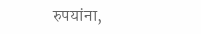रुपयांना,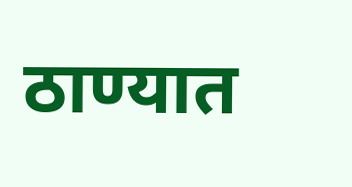ठाण्यात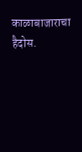काळाबाजाराचा हैदोस.